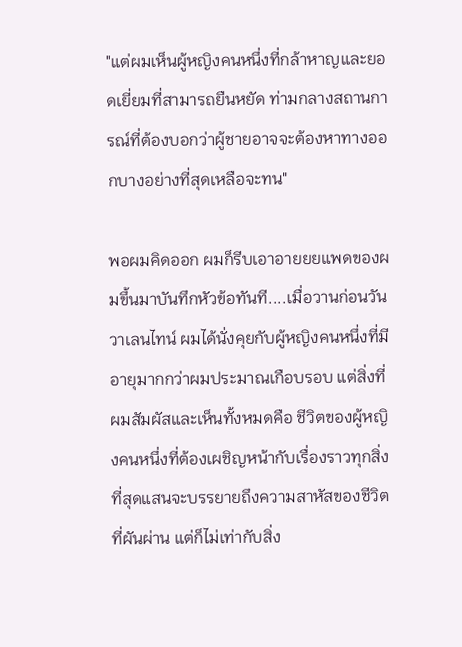"แต่ผมเห็นผู้หญิงคนหนึ่งที่กล้าหาญและยอดเยี่ยมที่สามารถยืนหยัด ท่ามกลางสถานการณ์ที่ต้องบอกว่าผู้ชายอาจจะต้องหาทางออกบางอย่างที่สุดเหลือจะทน"

พอผมคิดออก ผมก็รีบเอาอายยยแพดของผมขึ้นมาบันทึกหัวข้อทันที....เมื่อวานก่อนวันวาเลนไทน์ ผมได้นั่งคุยกับผู้หญิงคนหนึ่งที่มีอายุมากกว่าผมประมาณเกือบรอบ แต่สิ่งที่ผมสัมผัสและเห็นทั้งหมดคือ ชีวิตของผู้หญิงคนหนึ่งที่ต้องเผชิญหน้ากับเรื่องราวทุกสิ่ง ที่สุดแสนจะบรรยายถึงความสาหัสของชีวิตที่ผันผ่าน แต่ก็ไม่เท่ากับสิ่ง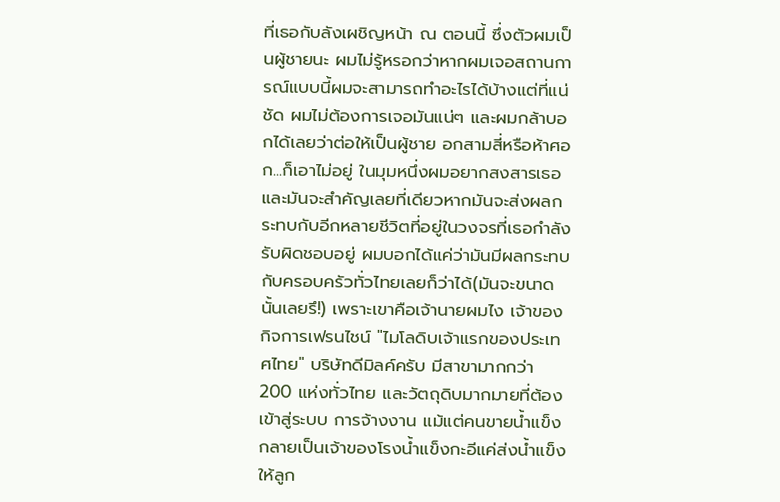ที่เธอกับลังเผชิญหน้า ณ ตอนนี้ ซึ่งตัวผมเป็นผู้ชายนะ ผมไม่รู้หรอกว่าหากผมเจอสถานการณ์แบบนี้ผมจะสามารถทำอะไรได้บ้างแต่ที่แน่ชัด ผมไม่ต้องการเจอมันแน่ๆ และผมกล้าบอกได้เลยว่าต่อให้เป็นผู้ชาย อกสามสี่หรือห้าศอก...ก็เอาไม่อยู่ ในมุมหนึ่งผมอยากสงสารเธอและมันจะสำคัญเลยที่เดียวหากมันจะส่งผลกระทบกับอีกหลายชีวิตที่อยู่ในวงจรที่เธอกำลังรับผิดชอบอยู่ ผมบอกได้แค่ว่ามันมีผลกระทบกับครอบครัวทั่วไทยเลยก็ว่าได้(มันจะขนาดนั้นเลยรึ!) เพราะเขาคือเจ้านายผมไง เจ้าของกิจการเฟรนไชน์ "ไมโลดิบเจ้าแรกของประเทศไทย" บริษัทดีมิลค์ครับ มีสาขามากกว่า 200 แห่งทั่วไทย และวัตถุดิบมากมายที่ต้องเข้าสู่ระบบ การจ้างงาน แม้แต่คนขายน้ำแข็งกลายเป็นเจ้าของโรงน้ำแข็งกะอีแค่ส่งน้ำแข็งให้ลูก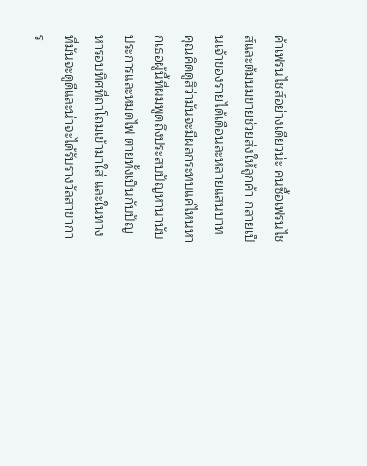ค้าเฟรนไชส์อย่างเดียวน่ะ คนซื้อเฟรนไชส์และต้มนมขายช่วยส่งให้ลูกค้า กลายเป็นเจ้าของรายได้เดือนละหลายแสนบาท คุณคิดดูสิว่ามันจะมีผลกระทบแค่ไหนหากเธอผู้นี้ที่ผมพูดถึงประสบปัญหานานับประการและหมดไฟ ตายทั้งเป็นกับปัญหารอบทิศที่ถาโถมเข้ามาใส่ และในทางที่มันจะดูดีและน่าจะได้รับรางวัลสาขาการ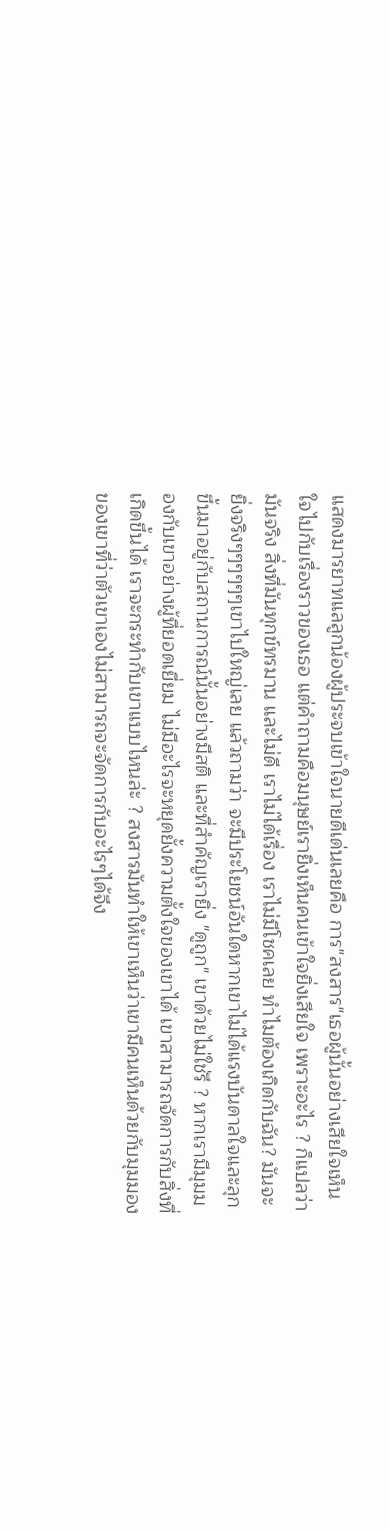แสดงมารยาทแลลูกน้องผู้ประจบเข้าใจนายดีเด่นเลยคือ การ"สงสาร"เธอผู้นั้นอย่างเสียใจเห็นใจไปกับเรื่องราวของเธอ แต่คำถามคือมนุษย์เรายิ่งเห็นคนเข้าใจยิ่งเสียใจ เพราะอะไร ? ก็แปลว่ามันจริง สิ่งที่มันทุกข์ทรมาน และไม่ดี เราไม่ได้เรื่อง เราไม่มีโชคเลย ทำไมต้องเกิดกับฉัน? มันจะยิ่งจริงๆๆๆๆๆๆเขาไปใหญ่เลย แล้วถามว่า จะมีประโยชน์อันใดหากเขาไม่ได้แรงบันดาลใจและลุกขึ้นมาอยู่กับสถานการณ์นั้นอย่างมีสติ และที่สำคัญเรายิ่ง "ดูถูก" เขาด้วยไม่ใช่รึ ? หากเรามีมุมมองกับเขาอย่างผู้ที่ยอดเยี่ยม ไม่มีอะไรจะหยุดยั้งความตั้งใจของเขาได้ เขาสามารถจัดการกับสิ่งที่เกิดขึ้นได้ เราจะกระทำกับเขาแบบไหนล่ะ ? สงสารมันทำให้เขาเห็นว่าเขามีคนเห็นด้วยกับมุมมองของเขาที่ว่าตัวเขาเองไม่สามารถจะจัดการกับอะไรๆได้จึง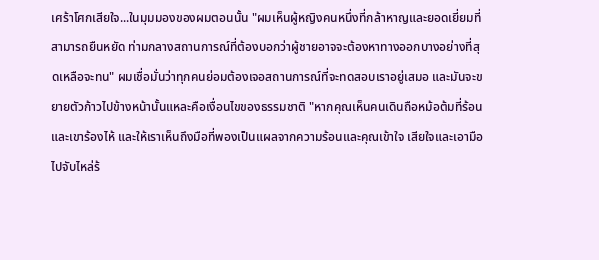เศร้าโศกเสียใจ...ในมุมมองของผมตอนนั้น "ผมเห็นผู้หญิงคนหนึ่งที่กล้าหาญและยอดเยี่ยมที่สามารถยืนหยัด ท่ามกลางสถานการณ์ที่ต้องบอกว่าผู้ชายอาจจะต้องหาทางออกบางอย่างที่สุดเหลือจะทน" ผมเชื่อมั่นว่าทุกคนย่อมต้องเจอสถานการณ์ที่จะทดสอบเราอยู่เสมอ และมันจะขยายตัวก้าวไปข้างหน้านั้นแหละคือเงื่อนไขของธรรมชาติ "หากคุณเห็นคนเดินถือหม้อต้มที่ร้อนและเขาร้องไห้ และให้เราเห็นถึงมือที่พองเป็นแผลจากความร้อนและคุณเข้าใจ เสียใจและเอามือไปจับไหล่ร้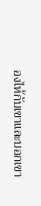องไห้กับเขาและบอกเขา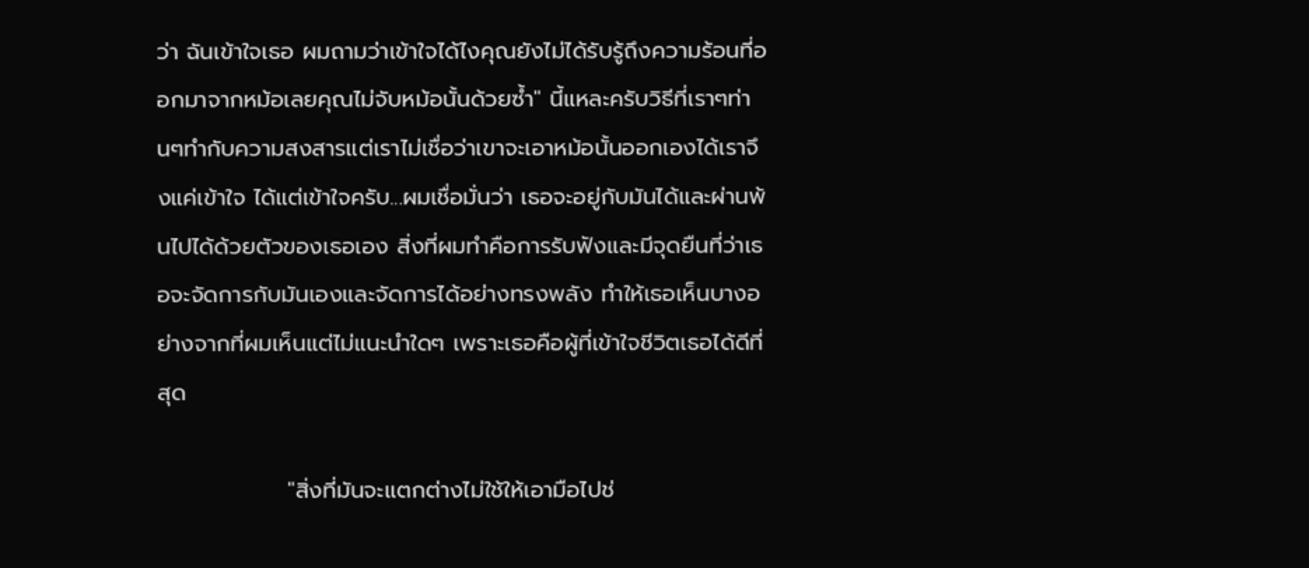ว่า ฉันเข้าใจเธอ ผมถามว่าเข้าใจได้ไงคุณยังไม่ได้รับรู้ถึงความร้อนที่ออกมาจากหม้อเลยคุณไม่จับหม้อนั้นด้วยซ้ำ" นี้แหละครับวิธีที่เราๆท่านๆทำกับความสงสารแต่เราไม่เชื่อว่าเขาจะเอาหม้อนั้นออกเองได้เราจึงแค่เข้าใจ ได้แต่เข้าใจครับ...ผมเชื่อมั่นว่า เธอจะอยู่กับมันได้และผ่านพ้นไปได้ด้วยตัวของเธอเอง สิ่งที่ผมทำคือการรับฟังและมีจุดยืนที่ว่าเธอจะจัดการกับมันเองและจัดการได้อย่างทรงพลัง ทำให้เธอเห็นบางอย่างจากที่ผมเห็นแต่ไม่แนะนำใดๆ เพราะเธอคือผู้ที่เข้าใจชีวิตเธอได้ดีที่สุด

                "สิ่งที่มันจะแตกต่างไม่ใช้ให้เอามือไปช่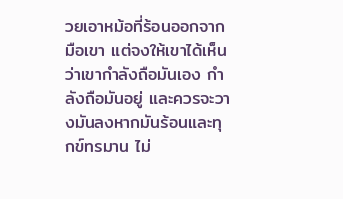วยเอาหม้อที่ร้อนออกจากมือเขา แต่จงให้เขาได้เห็นว่าเขากำลังถือมันเอง กำลังถือมันอยู่ และควรจะวางมันลงหากมันร้อนและทุกข์ทรมาน ไม่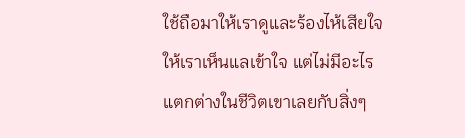ใช้ถือมาให้เราดูและร้องไห้เสียใจให้เราเห็นแลเข้าใจ แต่ไม่มีอะไรแตกต่างในชีวิตเขาเลยกับสิ่งๆ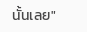นั้นเลย"